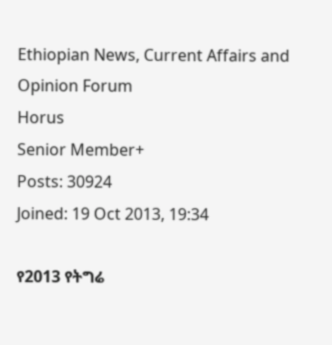Ethiopian News, Current Affairs and Opinion Forum
Horus
Senior Member+
Posts: 30924
Joined: 19 Oct 2013, 19:34

የ2013 የትግሬ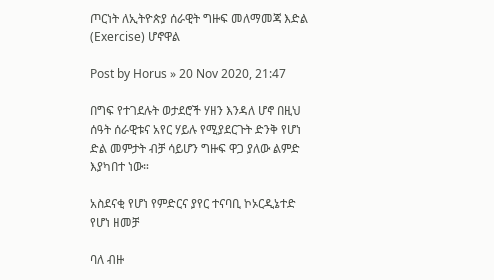ጦርነት ለኢትዮጵያ ሰራዊት ግዙፍ መለማመጃ እድል (Exercise) ሆኖዋል

Post by Horus » 20 Nov 2020, 21:47

በግፍ የተገደሉት ወታደሮች ሃዘን እንዳለ ሆኖ በዚህ ሰዓት ሰራዊቱና አየር ሃይሉ የሚያደርጉት ድንቅ የሆነ ድል መምታት ብቻ ሳይሆን ግዙፍ ዋጋ ያለው ልምድ እያካበተ ነው።

አስደናቂ የሆነ የምድርና ያየር ተናባቢ ኮኦርዲኔተድ የሆነ ዘመቻ

ባለ ብዙ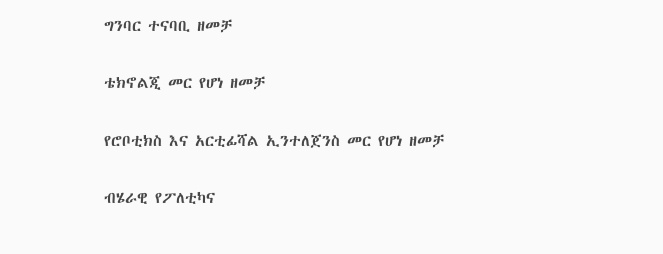ግንባር ተናባቢ ዘመቻ

ቴክኖልጂ መር የሆነ ዘመቻ

የሮቦቲክስ እና አርቲፊሻል ኢንተለጀንስ መር የሆነ ዘመቻ

ብሄራዊ የፖለቲካና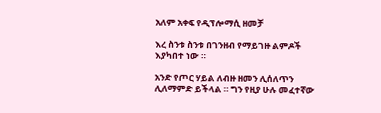አለም አቀፍ የዲፕሎማሲ ዘመቻ

እረ ስንቱ ስንቱ በገንዘብ የማይገዙ ልምዶች እያካበተ ነው ።

አንድ የጦር ሃይል ለብዙ ዘመን ሊሰለጥን ሊለማምድ ይችላል ። ግን የዚያ ሁሉ መፈተኛው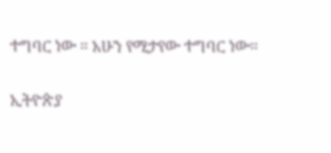ተግባር ነው ። አሁን የሚታየው ተግባር ነው።

ኢትዮጵያ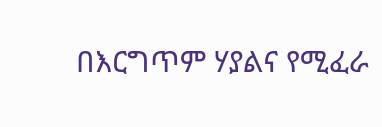በእርግጥም ሃያልና የሚፈራ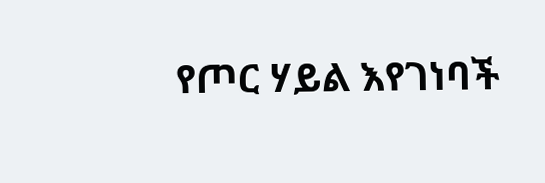የጦር ሃይል እየገነባች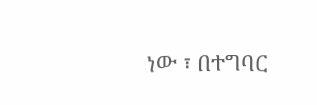ነው ፣ በተግባር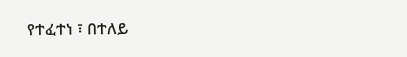የተፈተነ ፣ በተለይ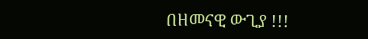በዘመናዊ ውጊያ !!!